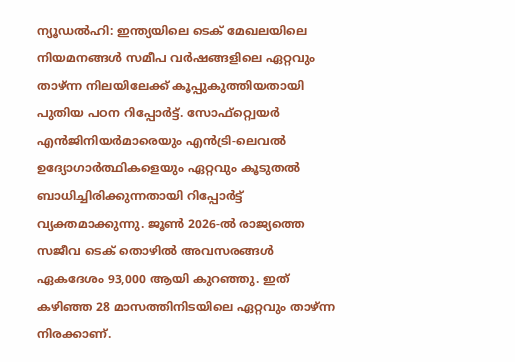ന്യൂഡൽഹി: ഇന്ത്യയിലെ ടെക് മേഖലയിലെ നിയമനങ്ങൾ സമീപ വർഷങ്ങളിലെ ഏറ്റവും താഴ്ന്ന നിലയിലേക്ക് കൂപ്പുകുത്തിയതായി പുതിയ പഠന റിപ്പോർട്ട്. സോഫ്റ്റ്വെയർ എൻജിനിയർമാരെയും എൻട്രി-ലെവൽ ഉദ്യോഗാർത്ഥികളെയും ഏറ്റവും കൂടുതൽ ബാധിച്ചിരിക്കുന്നതായി റിപ്പോർട്ട് വ്യക്തമാക്കുന്നു. ജൂൺ 2026-ൽ രാജ്യത്തെ സജീവ ടെക് തൊഴിൽ അവസരങ്ങൾ ഏകദേശം 93,000 ആയി കുറഞ്ഞു. ഇത് കഴിഞ്ഞ 28 മാസത്തിനിടയിലെ ഏറ്റവും താഴ്ന്ന നിരക്കാണ്.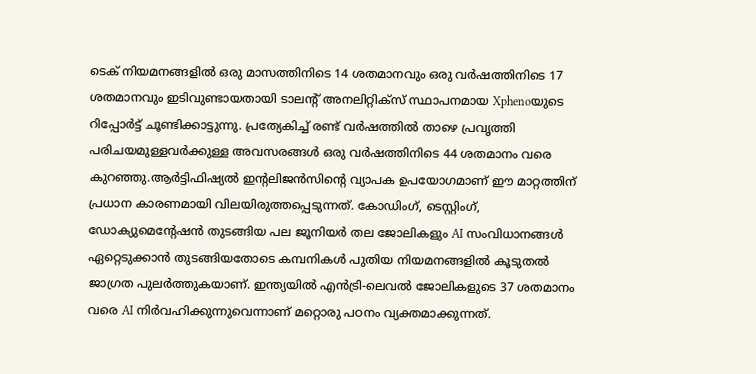ടെക് നിയമനങ്ങളിൽ ഒരു മാസത്തിനിടെ 14 ശതമാനവും ഒരു വർഷത്തിനിടെ 17 ശതമാനവും ഇടിവുണ്ടായതായി ടാലന്റ് അനലിറ്റിക്സ് സ്ഥാപനമായ Xphenoയുടെ റിപ്പോർട്ട് ചൂണ്ടിക്കാട്ടുന്നു. പ്രത്യേകിച്ച് രണ്ട് വർഷത്തിൽ താഴെ പ്രവൃത്തി പരിചയമുള്ളവർക്കുള്ള അവസരങ്ങൾ ഒരു വർഷത്തിനിടെ 44 ശതമാനം വരെ കുറഞ്ഞു.ആർട്ടിഫിഷ്യൽ ഇന്റലിജൻസിന്റെ വ്യാപക ഉപയോഗമാണ് ഈ മാറ്റത്തിന് പ്രധാന കാരണമായി വിലയിരുത്തപ്പെടുന്നത്. കോഡിംഗ്, ടെസ്റ്റിംഗ്, ഡോക്യുമെന്റേഷൻ തുടങ്ങിയ പല ജൂനിയർ തല ജോലികളും AI സംവിധാനങ്ങൾ ഏറ്റെടുക്കാൻ തുടങ്ങിയതോടെ കമ്പനികൾ പുതിയ നിയമനങ്ങളിൽ കൂടുതൽ ജാഗ്രത പുലർത്തുകയാണ്. ഇന്ത്യയിൽ എൻട്രി-ലെവൽ ജോലികളുടെ 37 ശതമാനം വരെ AI നിർവഹിക്കുന്നുവെന്നാണ് മറ്റൊരു പഠനം വ്യക്തമാക്കുന്നത്.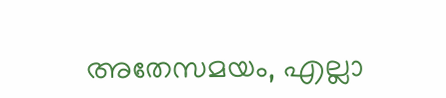അതേസമയം, എല്ലാ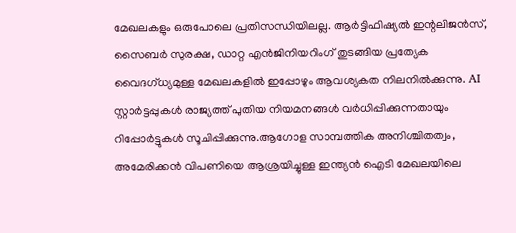മേഖലകളും ഒരുപോലെ പ്രതിസന്ധിയിലല്ല. ആർട്ടിഫിഷ്യൽ ഇന്റലിജൻസ്, സൈബർ സുരക്ഷ, ഡാറ്റ എൻജിനിയറിംഗ് തുടങ്ങിയ പ്രത്യേക വൈദഗ്ധ്യമുള്ള മേഖലകളിൽ ഇപ്പോഴും ആവശ്യകത നിലനിൽക്കുന്നു. AI സ്റ്റാർട്ടപ്പുകൾ രാജ്യത്ത് പുതിയ നിയമനങ്ങൾ വർധിപ്പിക്കുന്നതായും റിപ്പോർട്ടുകൾ സൂചിപ്പിക്കുന്നു.ആഗോള സാമ്പത്തിക അനിശ്ചിതത്വം, അമേരിക്കൻ വിപണിയെ ആശ്രയിച്ചുള്ള ഇന്ത്യൻ ഐടി മേഖലയിലെ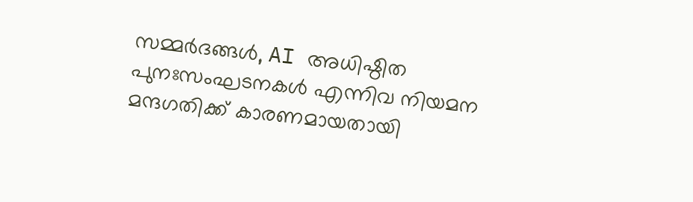സമ്മർദങ്ങൾ, AI അധിഷ്ഠിത പുനഃസംഘടനകൾ എന്നിവ നിയമന മന്ദഗതിക്ക് കാരണമായതായി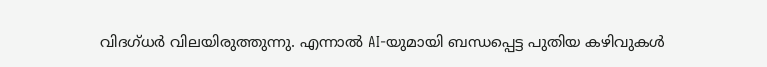വിദഗ്ധർ വിലയിരുത്തുന്നു. എന്നാൽ AI-യുമായി ബന്ധപ്പെട്ട പുതിയ കഴിവുകൾ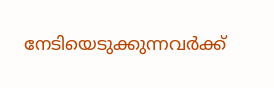നേടിയെടുക്കുന്നവർക്ക്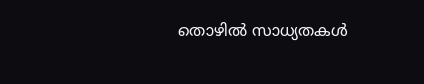തൊഴിൽ സാധ്യതകൾ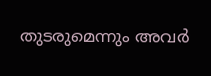തുടരുമെന്നും അവർ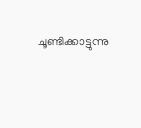ചൂണ്ടിക്കാട്ടുന്നു